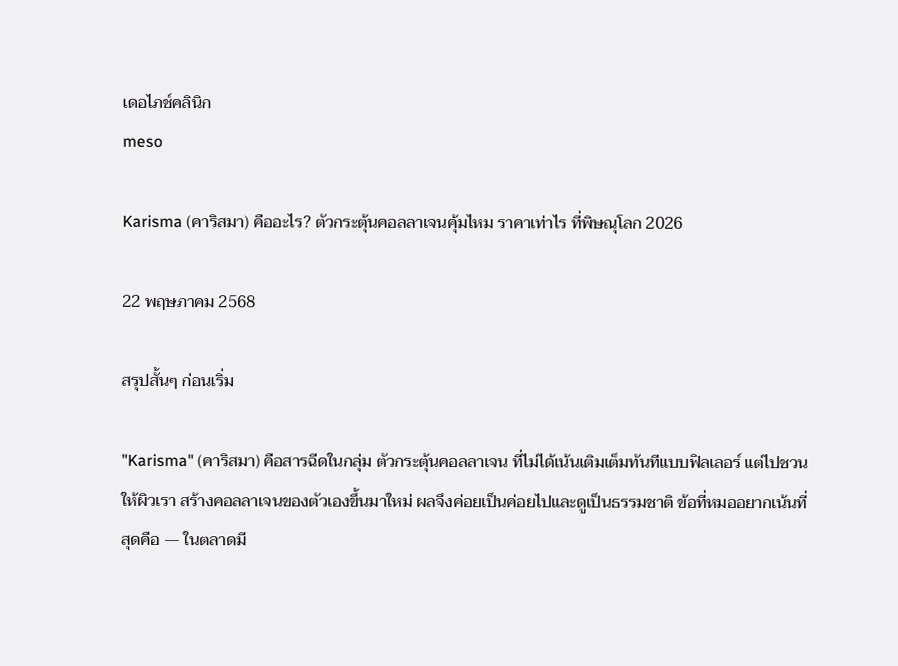เดอไภช์คลินิก
meso

Karisma (คาริสมา) คืออะไร? ตัวกระตุ้นคอลลาเจนคุ้มไหม ราคาเท่าไร ที่พิษณุโลก 2026

22 พฤษภาคม 2568

สรุปสั้นๆ ก่อนเริ่ม

"Karisma" (คาริสมา) คือสารฉีดในกลุ่ม ตัวกระตุ้นคอลลาเจน ที่ไม่ได้เน้นเติมเต็มทันทีแบบฟิลเลอร์ แต่ไปชวนให้ผิวเรา สร้างคอลลาเจนของตัวเองขึ้นมาใหม่ ผลจึงค่อยเป็นค่อยไปและดูเป็นธรรมชาติ ข้อที่หมออยากเน้นที่สุดคือ — ในตลาดมี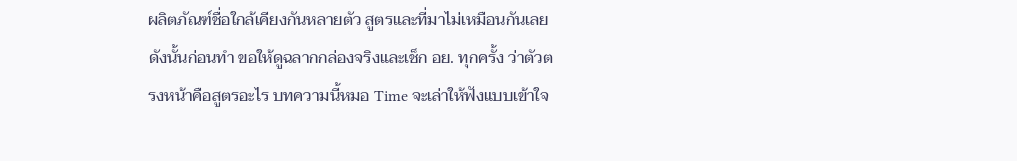ผลิตภัณฑ์ชื่อใกล้เคียงกันหลายตัว สูตรและที่มาไม่เหมือนกันเลย ดังนั้นก่อนทำ ขอให้ดูฉลากกล่องจริงและเช็ก อย. ทุกครั้ง ว่าตัวตรงหน้าคือสูตรอะไร บทความนี้หมอ Time จะเล่าให้ฟังแบบเข้าใจ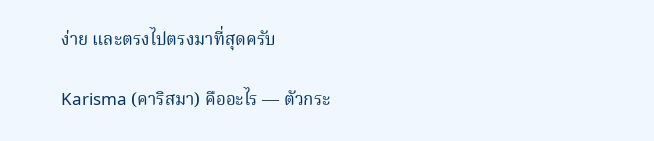ง่าย และตรงไปตรงมาที่สุดครับ

Karisma (คาริสมา) คืออะไร — ตัวกระ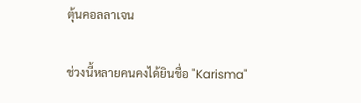ตุ้นคอลลาเจน

ช่วงนี้หลายคนคงได้ยินชื่อ "Karisma"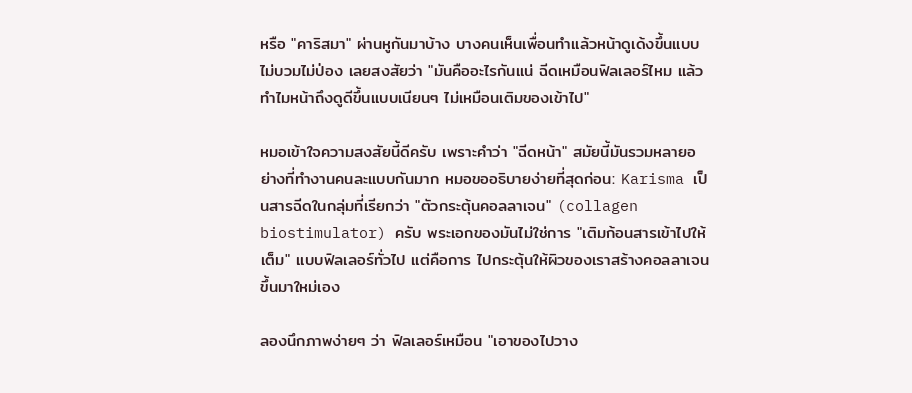หรือ "คาริสมา" ผ่านหูกันมาบ้าง บางคนเห็นเพื่อนทำแล้วหน้าดูเด้งขึ้นแบบไม่บวมไม่ป่อง เลยสงสัยว่า "มันคืออะไรกันแน่ ฉีดเหมือนฟิลเลอร์ไหม แล้วทำไมหน้าถึงดูดีขึ้นแบบเนียนๆ ไม่เหมือนเติมของเข้าไป"

หมอเข้าใจความสงสัยนี้ดีครับ เพราะคำว่า "ฉีดหน้า" สมัยนี้มันรวมหลายอย่างที่ทำงานคนละแบบกันมาก หมอขออธิบายง่ายที่สุดก่อน: Karisma เป็นสารฉีดในกลุ่มที่เรียกว่า "ตัวกระตุ้นคอลลาเจน" (collagen biostimulator) ครับ พระเอกของมันไม่ใช่การ "เติมก้อนสารเข้าไปให้เต็ม" แบบฟิลเลอร์ทั่วไป แต่คือการ ไปกระตุ้นให้ผิวของเราสร้างคอลลาเจนขึ้นมาใหม่เอง

ลองนึกภาพง่ายๆ ว่า ฟิลเลอร์เหมือน "เอาของไปวาง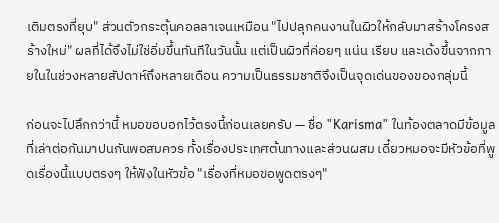เติมตรงที่ยุบ" ส่วนตัวกระตุ้นคอลลาเจนเหมือน "ไปปลุกคนงานในผิวให้กลับมาสร้างโครงสร้างใหม่" ผลที่ได้จึงไม่ใช่อิ่มขึ้นทันทีในวันนั้น แต่เป็นผิวที่ค่อยๆ แน่น เรียบ และเด้งขึ้นจากภายในในช่วงหลายสัปดาห์ถึงหลายเดือน ความเป็นธรรมชาติจึงเป็นจุดเด่นของของกลุ่มนี้

ก่อนจะไปลึกกว่านี้ หมอขอบอกไว้ตรงนี้ก่อนเลยครับ — ชื่อ "Karisma" ในท้องตลาดมีข้อมูลที่เล่าต่อกันมาปนกันพอสมควร ทั้งเรื่องประเทศต้นทางและส่วนผสม เดี๋ยวหมอจะมีหัวข้อที่พูดเรื่องนี้แบบตรงๆ ให้ฟังในหัวข้อ "เรื่องที่หมอขอพูดตรงๆ"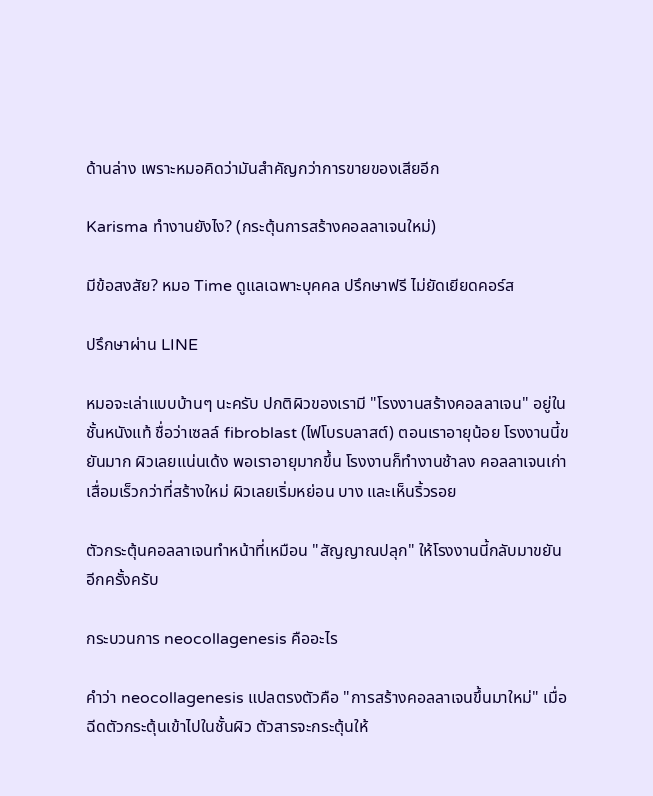ด้านล่าง เพราะหมอคิดว่ามันสำคัญกว่าการขายของเสียอีก

Karisma ทำงานยังไง? (กระตุ้นการสร้างคอลลาเจนใหม่)

มีข้อสงสัย? หมอ Time ดูแลเฉพาะบุคคล ปรึกษาฟรี ไม่ยัดเยียดคอร์ส

ปรึกษาผ่าน LINE

หมอจะเล่าแบบบ้านๆ นะครับ ปกติผิวของเรามี "โรงงานสร้างคอลลาเจน" อยู่ในชั้นหนังแท้ ชื่อว่าเซลล์ fibroblast (ไฟโบรบลาสต์) ตอนเราอายุน้อย โรงงานนี้ขยันมาก ผิวเลยแน่นเด้ง พอเราอายุมากขึ้น โรงงานก็ทำงานช้าลง คอลลาเจนเก่าเสื่อมเร็วกว่าที่สร้างใหม่ ผิวเลยเริ่มหย่อน บาง และเห็นริ้วรอย

ตัวกระตุ้นคอลลาเจนทำหน้าที่เหมือน "สัญญาณปลุก" ให้โรงงานนี้กลับมาขยันอีกครั้งครับ

กระบวนการ neocollagenesis คืออะไร

คำว่า neocollagenesis แปลตรงตัวคือ "การสร้างคอลลาเจนขึ้นมาใหม่" เมื่อฉีดตัวกระตุ้นเข้าไปในชั้นผิว ตัวสารจะกระตุ้นให้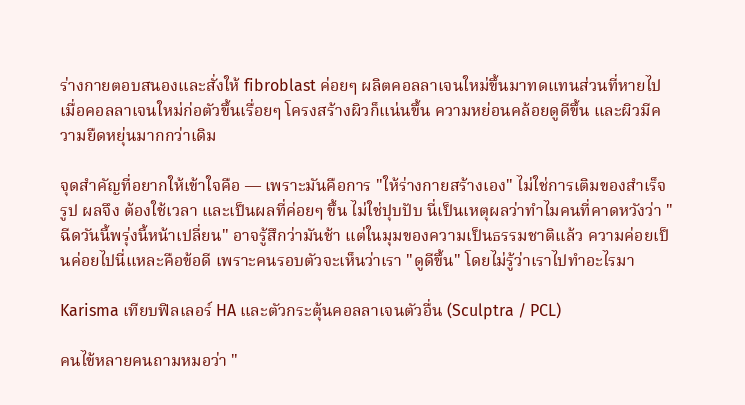ร่างกายตอบสนองและสั่งให้ fibroblast ค่อยๆ ผลิตคอลลาเจนใหม่ขึ้นมาทดแทนส่วนที่หายไป เมื่อคอลลาเจนใหม่ก่อตัวขึ้นเรื่อยๆ โครงสร้างผิวก็แน่นขึ้น ความหย่อนคล้อยดูดีขึ้น และผิวมีความยืดหยุ่นมากกว่าเดิม

จุดสำคัญที่อยากให้เข้าใจคือ — เพราะมันคือการ "ให้ร่างกายสร้างเอง" ไม่ใช่การเติมของสำเร็จรูป ผลจึง ต้องใช้เวลา และเป็นผลที่ค่อยๆ ขึ้น ไม่ใช่ปุบปับ นี่เป็นเหตุผลว่าทำไมคนที่คาดหวังว่า "ฉีดวันนี้พรุ่งนี้หน้าเปลี่ยน" อาจรู้สึกว่ามันช้า แต่ในมุมของความเป็นธรรมชาติแล้ว ความค่อยเป็นค่อยไปนี่แหละคือข้อดี เพราะคนรอบตัวจะเห็นว่าเรา "ดูดีขึ้น" โดยไม่รู้ว่าเราไปทำอะไรมา

Karisma เทียบฟิลเลอร์ HA และตัวกระตุ้นคอลลาเจนตัวอื่น (Sculptra / PCL)

คนไข้หลายคนถามหมอว่า "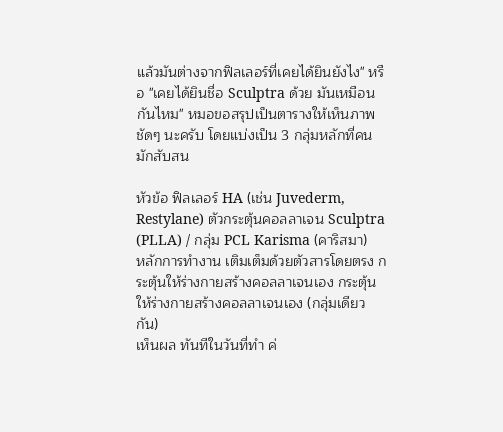แล้วมันต่างจากฟิลเลอร์ที่เคยได้ยินยังไง" หรือ "เคยได้ยินชื่อ Sculptra ด้วย มันเหมือนกันไหม" หมอขอสรุปเป็นตารางให้เห็นภาพชัดๆ นะครับ โดยแบ่งเป็น 3 กลุ่มหลักที่คนมักสับสน

หัวข้อ ฟิลเลอร์ HA (เช่น Juvederm, Restylane) ตัวกระตุ้นคอลลาเจน Sculptra (PLLA) / กลุ่ม PCL Karisma (คาริสมา)
หลักการทำงาน เติมเต็มด้วยตัวสารโดยตรง กระตุ้นให้ร่างกายสร้างคอลลาเจนเอง กระตุ้นให้ร่างกายสร้างคอลลาเจนเอง (กลุ่มเดียวกัน)
เห็นผล ทันทีในวันที่ทำ ค่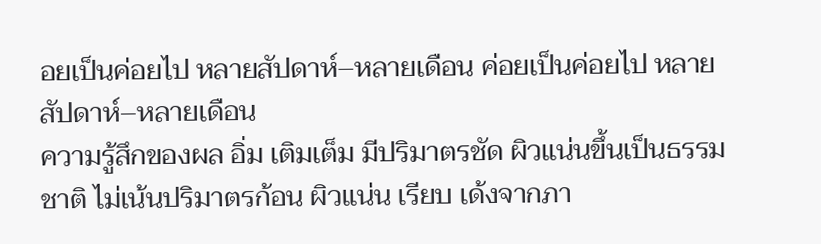อยเป็นค่อยไป หลายสัปดาห์–หลายเดือน ค่อยเป็นค่อยไป หลายสัปดาห์–หลายเดือน
ความรู้สึกของผล อิ่ม เติมเต็ม มีปริมาตรชัด ผิวแน่นขึ้นเป็นธรรมชาติ ไม่เน้นปริมาตรก้อน ผิวแน่น เรียบ เด้งจากภา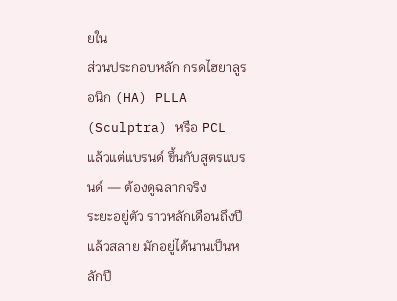ยใน
ส่วนประกอบหลัก กรดไฮยาลูรอนิก (HA) PLLA (Sculptra) หรือ PCL แล้วแต่แบรนด์ ขึ้นกับสูตรแบรนด์ — ต้องดูฉลากจริง
ระยะอยู่ตัว ราวหลักเดือนถึงปี แล้วสลาย มักอยู่ได้นานเป็นหลักปี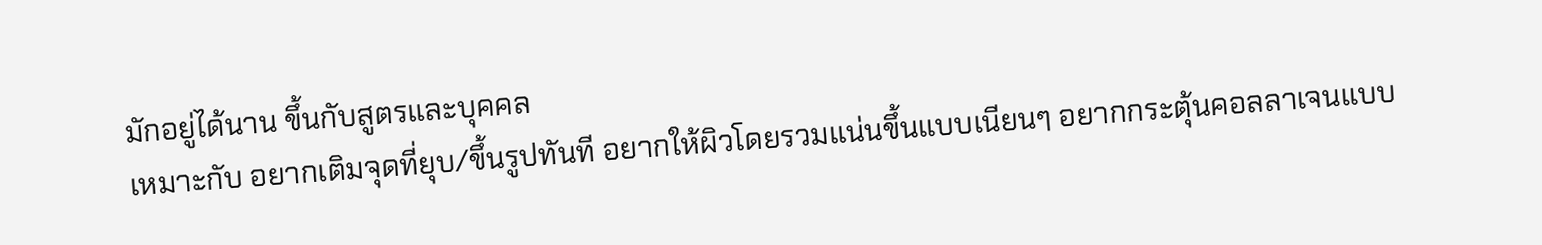มักอยู่ได้นาน ขึ้นกับสูตรและบุคคล
เหมาะกับ อยากเติมจุดที่ยุบ/ขึ้นรูปทันที อยากให้ผิวโดยรวมแน่นขึ้นแบบเนียนๆ อยากกระตุ้นคอลลาเจนแบบ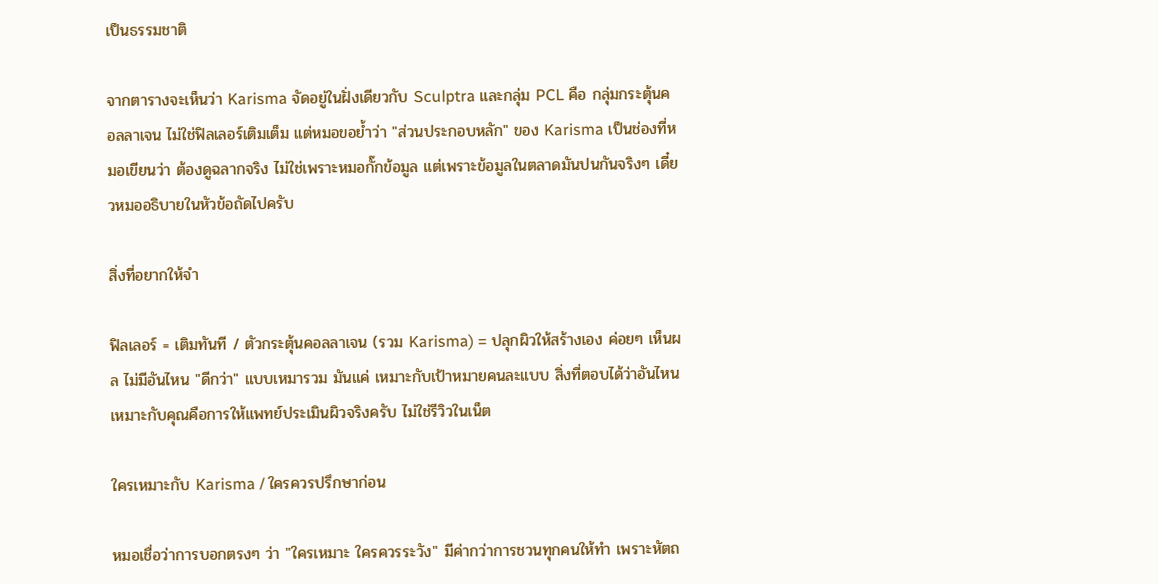เป็นธรรมชาติ

จากตารางจะเห็นว่า Karisma จัดอยู่ในฝั่งเดียวกับ Sculptra และกลุ่ม PCL คือ กลุ่มกระตุ้นคอลลาเจน ไม่ใช่ฟิลเลอร์เติมเต็ม แต่หมอขอย้ำว่า "ส่วนประกอบหลัก" ของ Karisma เป็นช่องที่หมอเขียนว่า ต้องดูฉลากจริง ไม่ใช่เพราะหมอกั๊กข้อมูล แต่เพราะข้อมูลในตลาดมันปนกันจริงๆ เดี๋ยวหมออธิบายในหัวข้อถัดไปครับ

สิ่งที่อยากให้จำ

ฟิลเลอร์ = เติมทันที / ตัวกระตุ้นคอลลาเจน (รวม Karisma) = ปลุกผิวให้สร้างเอง ค่อยๆ เห็นผล ไม่มีอันไหน "ดีกว่า" แบบเหมารวม มันแค่ เหมาะกับเป้าหมายคนละแบบ สิ่งที่ตอบได้ว่าอันไหนเหมาะกับคุณคือการให้แพทย์ประเมินผิวจริงครับ ไม่ใช่รีวิวในเน็ต

ใครเหมาะกับ Karisma / ใครควรปรึกษาก่อน

หมอเชื่อว่าการบอกตรงๆ ว่า "ใครเหมาะ ใครควรระวัง" มีค่ากว่าการชวนทุกคนให้ทำ เพราะหัตถ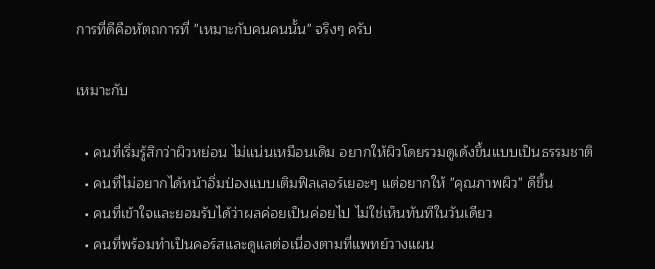การที่ดีคือหัตถการที่ "เหมาะกับคนคนนั้น" จริงๆ ครับ

เหมาะกับ

  • คนที่เริ่มรู้สึกว่าผิวหย่อน ไม่แน่นเหมือนเดิม อยากให้ผิวโดยรวมดูเด้งขึ้นแบบเป็นธรรมชาติ
  • คนที่ไม่อยากได้หน้าอิ่มป่องแบบเติมฟิลเลอร์เยอะๆ แต่อยากให้ "คุณภาพผิว" ดีขึ้น
  • คนที่เข้าใจและยอมรับได้ว่าผลค่อยเป็นค่อยไป ไม่ใช่เห็นทันทีในวันเดียว
  • คนที่พร้อมทำเป็นคอร์สและดูแลต่อเนื่องตามที่แพทย์วางแผน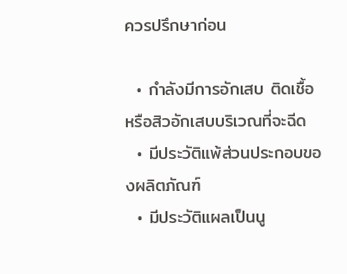ควรปรึกษาก่อน

  • กำลังมีการอักเสบ ติดเชื้อ หรือสิวอักเสบบริเวณที่จะฉีด
  • มีประวัติแพ้ส่วนประกอบของผลิตภัณฑ์
  • มีประวัติแผลเป็นนู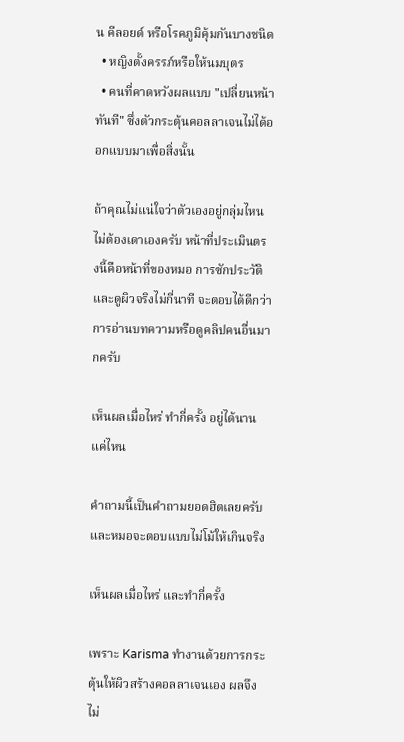น คีลอยด์ หรือโรคภูมิคุ้มกันบางชนิด
  • หญิงตั้งครรภ์หรือให้นมบุตร
  • คนที่คาดหวังผลแบบ "เปลี่ยนหน้าทันที" ซึ่งตัวกระตุ้นคอลลาเจนไม่ได้ออกแบบมาเพื่อสิ่งนั้น

ถ้าคุณไม่แน่ใจว่าตัวเองอยู่กลุ่มไหน ไม่ต้องเดาเองครับ หน้าที่ประเมินตรงนี้คือหน้าที่ของหมอ การซักประวัติและดูผิวจริงไม่กี่นาที จะตอบได้ดีกว่าการอ่านบทความหรือดูคลิปคนอื่นมากครับ

เห็นผลเมื่อไหร่ ทำกี่ครั้ง อยู่ได้นานแค่ไหน

คำถามนี้เป็นคำถามยอดฮิตเลยครับ และหมอจะตอบแบบไม่โม้ให้เกินจริง

เห็นผลเมื่อไหร่ และทำกี่ครั้ง

เพราะ Karisma ทำงานด้วยการกระตุ้นให้ผิวสร้างคอลลาเจนเอง ผลจึงไม่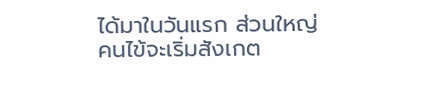ได้มาในวันแรก ส่วนใหญ่คนไข้จะเริ่มสังเกต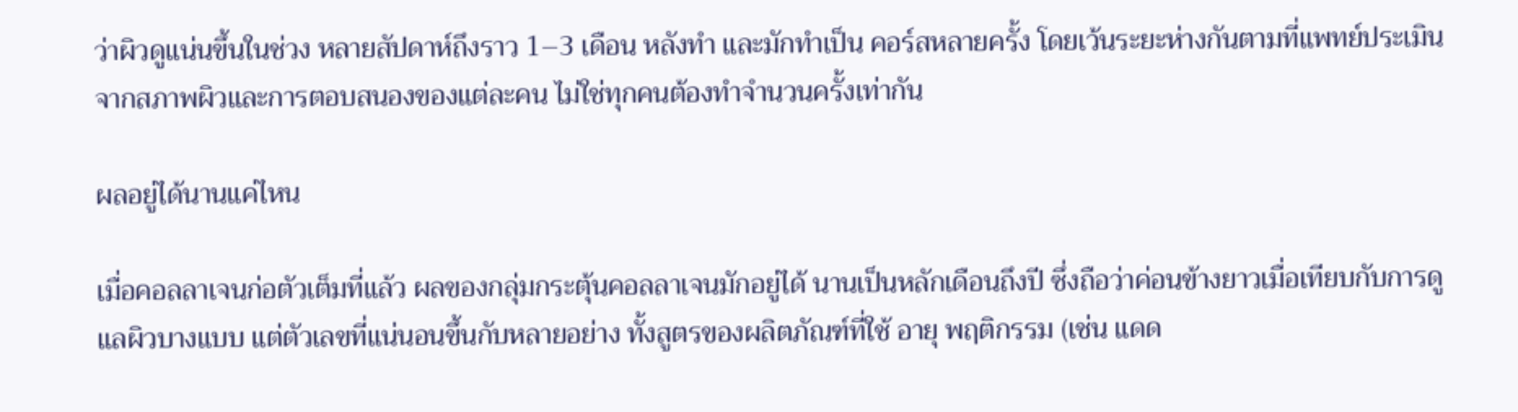ว่าผิวดูแน่นขึ้นในช่วง หลายสัปดาห์ถึงราว 1–3 เดือน หลังทำ และมักทำเป็น คอร์สหลายครั้ง โดยเว้นระยะห่างกันตามที่แพทย์ประเมินจากสภาพผิวและการตอบสนองของแต่ละคน ไม่ใช่ทุกคนต้องทำจำนวนครั้งเท่ากัน

ผลอยู่ได้นานแค่ไหน

เมื่อคอลลาเจนก่อตัวเต็มที่แล้ว ผลของกลุ่มกระตุ้นคอลลาเจนมักอยู่ได้ นานเป็นหลักเดือนถึงปี ซึ่งถือว่าค่อนข้างยาวเมื่อเทียบกับการดูแลผิวบางแบบ แต่ตัวเลขที่แน่นอนขึ้นกับหลายอย่าง ทั้งสูตรของผลิตภัณฑ์ที่ใช้ อายุ พฤติกรรม (เช่น แดด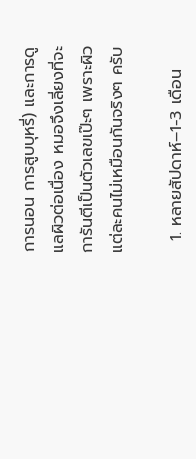การนอน การสูบบุหรี่) และการดูแลผิวต่อเนื่อง หมอจึงเลี่ยงที่จะการันตีเป็นตัวเลขเป๊ะๆ เพราะผิวแต่ละคนไม่เหมือนกันจริงๆ ครับ

  1. หลายสัปดาห์–1-3 เดือน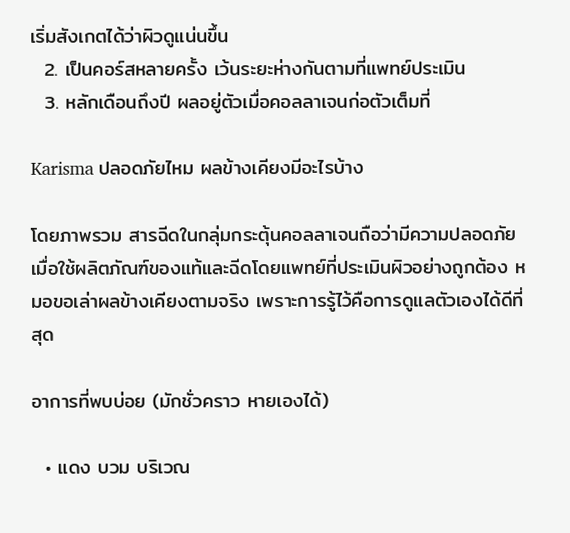เริ่มสังเกตได้ว่าผิวดูแน่นขึ้น
  2. เป็นคอร์สหลายครั้ง เว้นระยะห่างกันตามที่แพทย์ประเมิน
  3. หลักเดือนถึงปี ผลอยู่ตัวเมื่อคอลลาเจนก่อตัวเต็มที่

Karisma ปลอดภัยไหม ผลข้างเคียงมีอะไรบ้าง

โดยภาพรวม สารฉีดในกลุ่มกระตุ้นคอลลาเจนถือว่ามีความปลอดภัย เมื่อใช้ผลิตภัณฑ์ของแท้และฉีดโดยแพทย์ที่ประเมินผิวอย่างถูกต้อง หมอขอเล่าผลข้างเคียงตามจริง เพราะการรู้ไว้คือการดูแลตัวเองได้ดีที่สุด

อาการที่พบบ่อย (มักชั่วคราว หายเองได้)

  • แดง บวม บริเวณ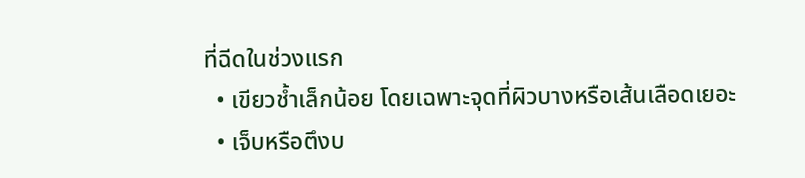ที่ฉีดในช่วงแรก
  • เขียวช้ำเล็กน้อย โดยเฉพาะจุดที่ผิวบางหรือเส้นเลือดเยอะ
  • เจ็บหรือตึงบ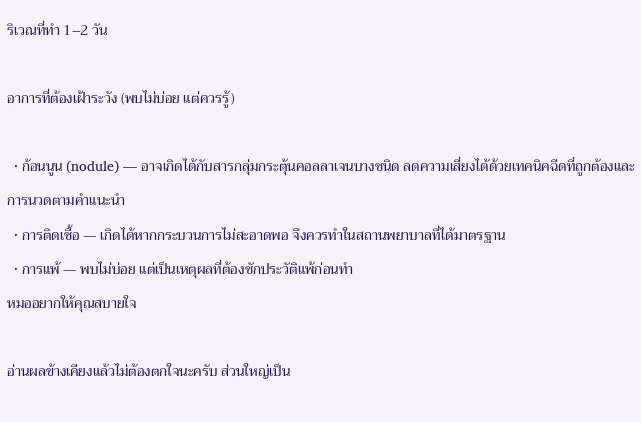ริเวณที่ทำ 1–2 วัน

อาการที่ต้องเฝ้าระวัง (พบไม่บ่อย แต่ควรรู้)

  • ก้อนนูน (nodule) — อาจเกิดได้กับสารกลุ่มกระตุ้นคอลลาเจนบางชนิด ลดความเสี่ยงได้ด้วยเทคนิคฉีดที่ถูกต้องและการนวดตามคำแนะนำ
  • การติดเชื้อ — เกิดได้หากกระบวนการไม่สะอาดพอ จึงควรทำในสถานพยาบาลที่ได้มาตรฐาน
  • การแพ้ — พบไม่บ่อย แต่เป็นเหตุผลที่ต้องซักประวัติแพ้ก่อนทำ
หมออยากให้คุณสบายใจ

อ่านผลข้างเคียงแล้วไม่ต้องตกใจนะครับ ส่วนใหญ่เป็น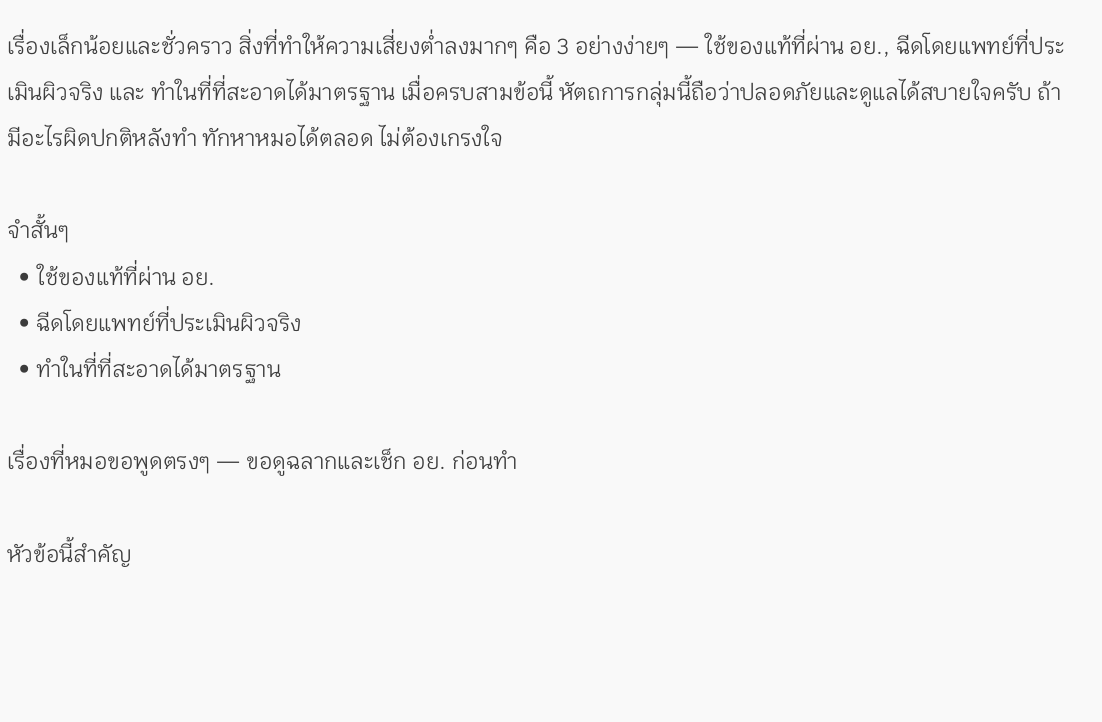เรื่องเล็กน้อยและชั่วคราว สิ่งที่ทำให้ความเสี่ยงต่ำลงมากๆ คือ 3 อย่างง่ายๆ — ใช้ของแท้ที่ผ่าน อย., ฉีดโดยแพทย์ที่ประเมินผิวจริง และ ทำในที่ที่สะอาดได้มาตรฐาน เมื่อครบสามข้อนี้ หัตถการกลุ่มนี้ถือว่าปลอดภัยและดูแลได้สบายใจครับ ถ้ามีอะไรผิดปกติหลังทำ ทักหาหมอได้ตลอด ไม่ต้องเกรงใจ

จำสั้นๆ
  • ใช้ของแท้ที่ผ่าน อย.
  • ฉีดโดยแพทย์ที่ประเมินผิวจริง
  • ทำในที่ที่สะอาดได้มาตรฐาน

เรื่องที่หมอขอพูดตรงๆ — ขอดูฉลากและเช็ก อย. ก่อนทำ

หัวข้อนี้สำคัญ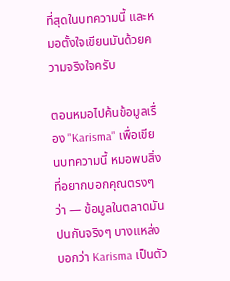ที่สุดในบทความนี้ และหมอตั้งใจเขียนมันด้วยความจริงใจครับ

ตอนหมอไปค้นข้อมูลเรื่อง "Karisma" เพื่อเขียนบทความนี้ หมอพบสิ่งที่อยากบอกคุณตรงๆ ว่า — ข้อมูลในตลาดมันปนกันจริงๆ บางแหล่งบอกว่า Karisma เป็นตัว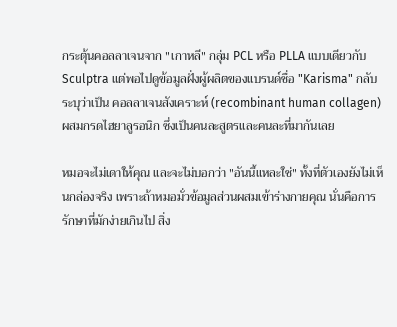กระตุ้นคอลลาเจนจาก "เกาหลี" กลุ่ม PCL หรือ PLLA แบบเดียวกับ Sculptra แต่พอไปดูข้อมูลฝั่งผู้ผลิตของแบรนด์ชื่อ "Karisma" กลับระบุว่าเป็น คอลลาเจนสังเคราะห์ (recombinant human collagen) ผสมกรดไฮยาลูรอนิก ซึ่งเป็นคนละสูตรและคนละที่มากันเลย

หมอจะไม่เดาให้คุณ และจะไม่บอกว่า "อันนี้แหละใช่" ทั้งที่ตัวเองยังไม่เห็นกล่องจริง เพราะถ้าหมอมั่วข้อมูลส่วนผสมเข้าร่างกายคุณ นั่นคือการรักษาที่มักง่ายเกินไป สิ่ง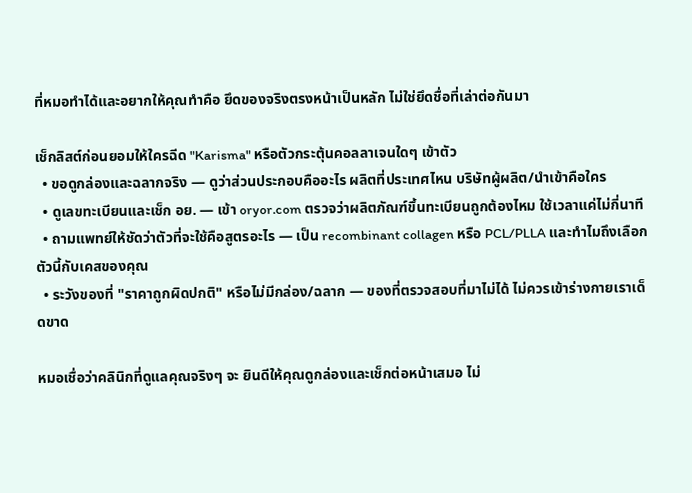ที่หมอทำได้และอยากให้คุณทำคือ ยึดของจริงตรงหน้าเป็นหลัก ไม่ใช่ยึดชื่อที่เล่าต่อกันมา

เช็กลิสต์ก่อนยอมให้ใครฉีด "Karisma" หรือตัวกระตุ้นคอลลาเจนใดๆ เข้าตัว
  • ขอดูกล่องและฉลากจริง — ดูว่าส่วนประกอบคืออะไร ผลิตที่ประเทศไหน บริษัทผู้ผลิต/นำเข้าคือใคร
  • ดูเลขทะเบียนและเช็ก อย. — เข้า oryor.com ตรวจว่าผลิตภัณฑ์ขึ้นทะเบียนถูกต้องไหม ใช้เวลาแค่ไม่กี่นาที
  • ถามแพทย์ให้ชัดว่าตัวที่จะใช้คือสูตรอะไร — เป็น recombinant collagen หรือ PCL/PLLA และทำไมถึงเลือกตัวนี้กับเคสของคุณ
  • ระวังของที่ "ราคาถูกผิดปกติ" หรือไม่มีกล่อง/ฉลาก — ของที่ตรวจสอบที่มาไม่ได้ ไม่ควรเข้าร่างกายเราเด็ดขาด

หมอเชื่อว่าคลินิกที่ดูแลคุณจริงๆ จะ ยินดีให้คุณดูกล่องและเช็กต่อหน้าเสมอ ไม่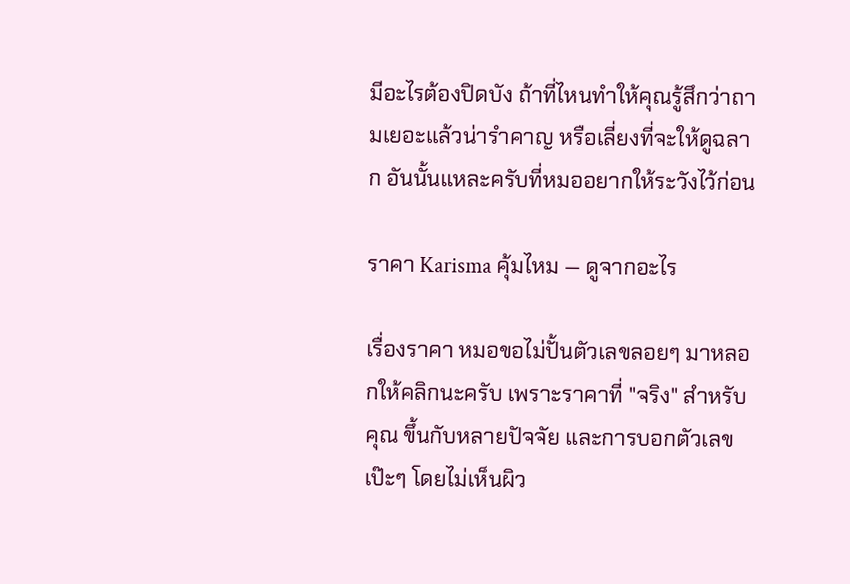มีอะไรต้องปิดบัง ถ้าที่ไหนทำให้คุณรู้สึกว่าถามเยอะแล้วน่ารำคาญ หรือเลี่ยงที่จะให้ดูฉลาก อันนั้นแหละครับที่หมออยากให้ระวังไว้ก่อน

ราคา Karisma คุ้มไหม — ดูจากอะไร

เรื่องราคา หมอขอไม่ปั้นตัวเลขลอยๆ มาหลอกให้คลิกนะครับ เพราะราคาที่ "จริง" สำหรับคุณ ขึ้นกับหลายปัจจัย และการบอกตัวเลขเป๊ะๆ โดยไม่เห็นผิว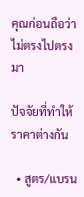คุณก่อนถือว่าไม่ตรงไปตรงมา

ปัจจัยที่ทำให้ราคาต่างกัน

  • สูตร/แบรน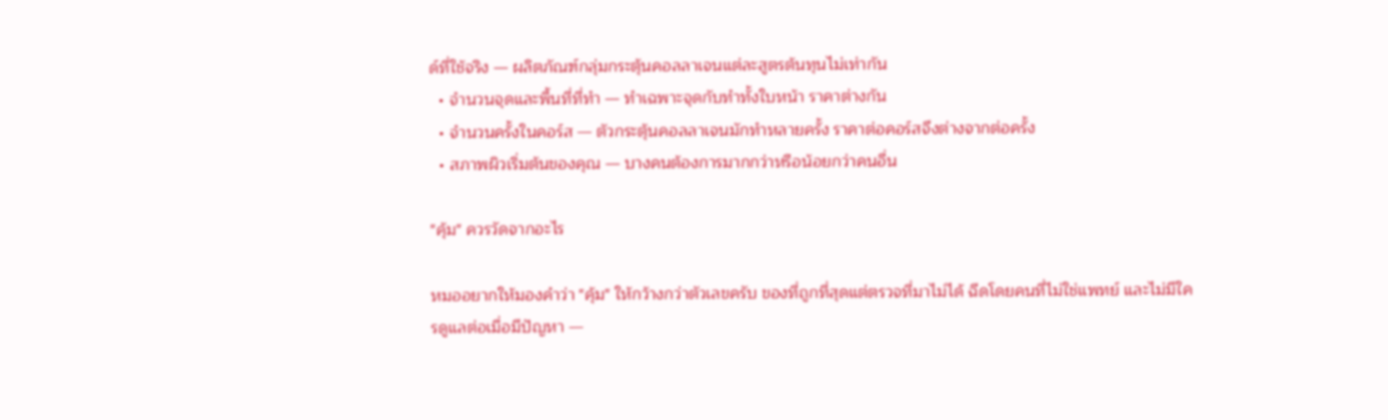ด์ที่ใช้จริง — ผลิตภัณฑ์กลุ่มกระตุ้นคอลลาเจนแต่ละสูตรต้นทุนไม่เท่ากัน
  • จำนวนจุดและพื้นที่ที่ทำ — ทำเฉพาะจุดกับทำทั้งใบหน้า ราคาต่างกัน
  • จำนวนครั้งในคอร์ส — ตัวกระตุ้นคอลลาเจนมักทำหลายครั้ง ราคาต่อคอร์สจึงต่างจากต่อครั้ง
  • สภาพผิวเริ่มต้นของคุณ — บางคนต้องการมากกว่าหรือน้อยกว่าคนอื่น

"คุ้ม" ควรวัดจากอะไร

หมออยากให้มองคำว่า "คุ้ม" ให้กว้างกว่าตัวเลขครับ ของที่ถูกที่สุดแต่ตรวจที่มาไม่ได้ ฉีดโดยคนที่ไม่ใช่แพทย์ และไม่มีใครดูแลต่อเมื่อมีปัญหา —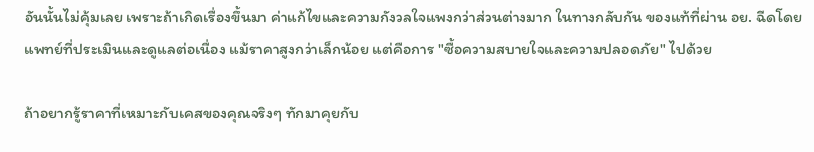อันนั้นไม่คุ้มเลย เพราะถ้าเกิดเรื่องขึ้นมา ค่าแก้ไขและความกังวลใจแพงกว่าส่วนต่างมาก ในทางกลับกัน ของแท้ที่ผ่าน อย. ฉีดโดยแพทย์ที่ประเมินและดูแลต่อเนื่อง แม้ราคาสูงกว่าเล็กน้อย แต่คือการ "ซื้อความสบายใจและความปลอดภัย" ไปด้วย

ถ้าอยากรู้ราคาที่เหมาะกับเคสของคุณจริงๆ ทักมาคุยกับ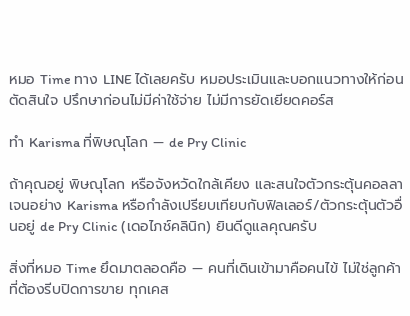หมอ Time ทาง LINE ได้เลยครับ หมอประเมินและบอกแนวทางให้ก่อนตัดสินใจ ปรึกษาก่อนไม่มีค่าใช้จ่าย ไม่มีการยัดเยียดคอร์ส

ทำ Karisma ที่พิษณุโลก — de Pry Clinic

ถ้าคุณอยู่ พิษณุโลก หรือจังหวัดใกล้เคียง และสนใจตัวกระตุ้นคอลลาเจนอย่าง Karisma หรือกำลังเปรียบเทียบกับฟิลเลอร์/ตัวกระตุ้นตัวอื่นอยู่ de Pry Clinic (เดอไภช์คลินิก) ยินดีดูแลคุณครับ

สิ่งที่หมอ Time ยึดมาตลอดคือ — คนที่เดินเข้ามาคือคนไข้ ไม่ใช่ลูกค้าที่ต้องรีบปิดการขาย ทุกเคส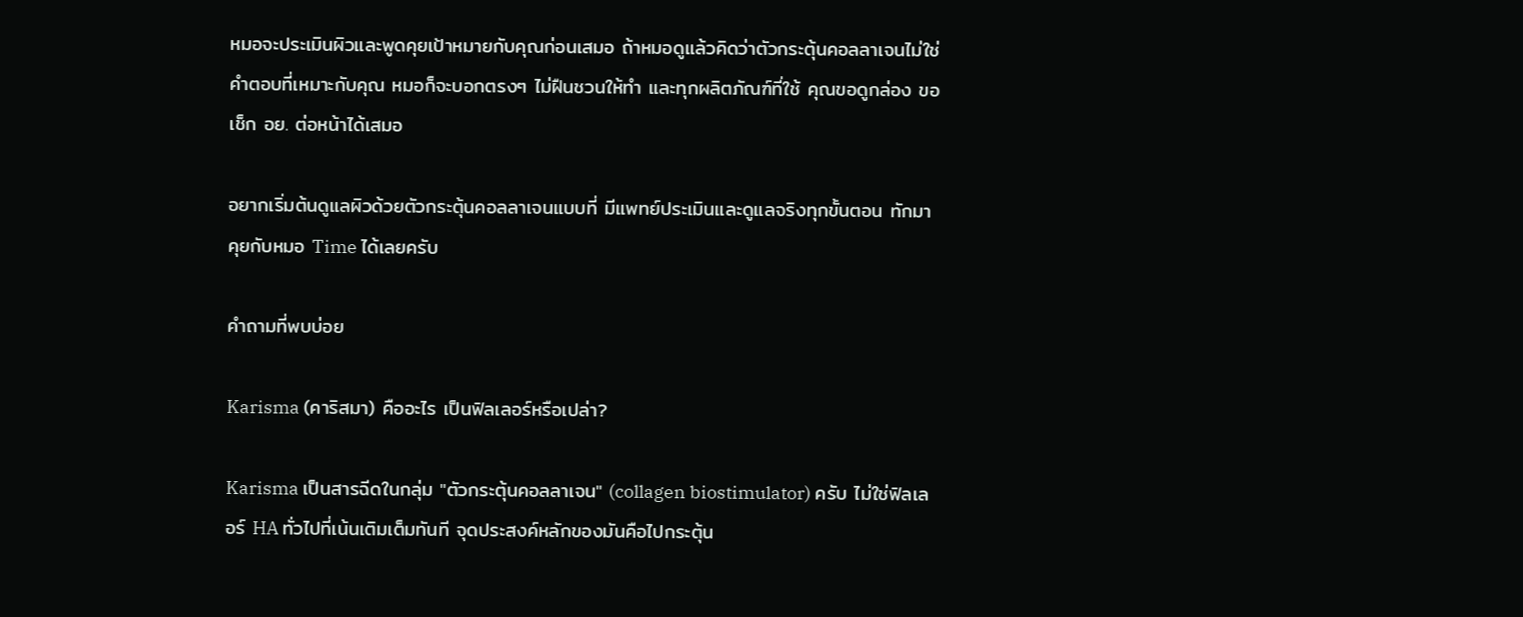หมอจะประเมินผิวและพูดคุยเป้าหมายกับคุณก่อนเสมอ ถ้าหมอดูแล้วคิดว่าตัวกระตุ้นคอลลาเจนไม่ใช่คำตอบที่เหมาะกับคุณ หมอก็จะบอกตรงๆ ไม่ฝืนชวนให้ทำ และทุกผลิตภัณฑ์ที่ใช้ คุณขอดูกล่อง ขอเช็ก อย. ต่อหน้าได้เสมอ

อยากเริ่มต้นดูแลผิวด้วยตัวกระตุ้นคอลลาเจนแบบที่ มีแพทย์ประเมินและดูแลจริงทุกขั้นตอน ทักมาคุยกับหมอ Time ได้เลยครับ

คำถามที่พบบ่อย

Karisma (คาริสมา) คืออะไร เป็นฟิลเลอร์หรือเปล่า?

Karisma เป็นสารฉีดในกลุ่ม "ตัวกระตุ้นคอลลาเจน" (collagen biostimulator) ครับ ไม่ใช่ฟิลเลอร์ HA ทั่วไปที่เน้นเติมเต็มทันที จุดประสงค์หลักของมันคือไปกระตุ้น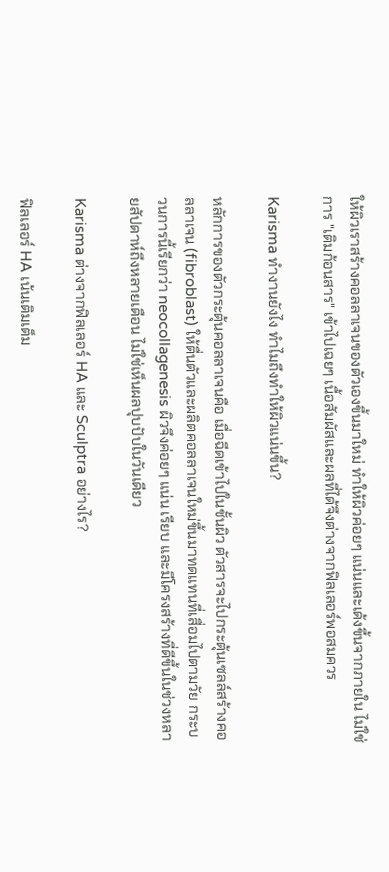ให้ผิวเราสร้างคอลลาเจนของตัวเองขึ้นมาใหม่ ทำให้ผิวค่อยๆ แน่นและเด้งขึ้นจากภายใน ไม่ใช่การ "เติมก้อนสาร" เข้าไปเฉยๆ เนื้อสัมผัสและผลที่ได้จึงต่างจากฟิลเลอร์พอสมควร

Karisma ทำงานยังไง ทำไมถึงทำให้ผิวแน่นขึ้น?

หลักการของตัวกระตุ้นคอลลาเจนคือ เมื่อฉีดเข้าไปในชั้นผิว ตัวสารจะไปกระตุ้นเซลล์สร้างคอลลาเจน (fibroblast) ให้ตื่นตัวและผลิตคอลลาเจนใหม่ขึ้นมาทดแทนที่เสื่อมไปตามวัย กระบวนการนี้เรียกว่า neocollagenesis ผิวจึงค่อยๆ แน่น เรียบ และมีโครงสร้างที่ดีขึ้นในช่วงหลายสัปดาห์ถึงหลายเดือน ไม่ใช่เห็นผลปุบปับในวันเดียว

Karisma ต่างจากฟิลเลอร์ HA และ Sculptra อย่างไร?

ฟิลเลอร์ HA เน้นเติมเต็ม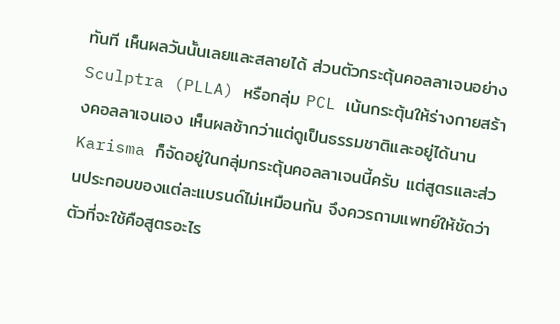ทันที เห็นผลวันนั้นเลยและสลายได้ ส่วนตัวกระตุ้นคอลลาเจนอย่าง Sculptra (PLLA) หรือกลุ่ม PCL เน้นกระตุ้นให้ร่างกายสร้างคอลลาเจนเอง เห็นผลช้ากว่าแต่ดูเป็นธรรมชาติและอยู่ได้นาน Karisma ก็จัดอยู่ในกลุ่มกระตุ้นคอลลาเจนนี้ครับ แต่สูตรและส่วนประกอบของแต่ละแบรนด์ไม่เหมือนกัน จึงควรถามแพทย์ให้ชัดว่าตัวที่จะใช้คือสูตรอะไร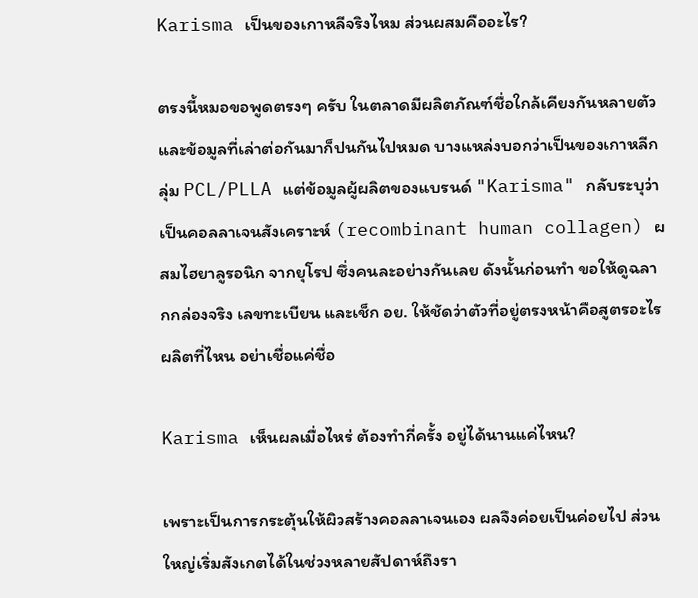Karisma เป็นของเกาหลีจริงไหม ส่วนผสมคืออะไร?

ตรงนี้หมอขอพูดตรงๆ ครับ ในตลาดมีผลิตภัณฑ์ชื่อใกล้เคียงกันหลายตัวและข้อมูลที่เล่าต่อกันมาก็ปนกันไปหมด บางแหล่งบอกว่าเป็นของเกาหลีกลุ่ม PCL/PLLA แต่ข้อมูลผู้ผลิตของแบรนด์ "Karisma" กลับระบุว่าเป็นคอลลาเจนสังเคราะห์ (recombinant human collagen) ผสมไฮยาลูรอนิก จากยุโรป ซึ่งคนละอย่างกันเลย ดังนั้นก่อนทำ ขอให้ดูฉลากกล่องจริง เลขทะเบียน และเช็ก อย. ให้ชัดว่าตัวที่อยู่ตรงหน้าคือสูตรอะไร ผลิตที่ไหน อย่าเชื่อแค่ชื่อ

Karisma เห็นผลเมื่อไหร่ ต้องทำกี่ครั้ง อยู่ได้นานแค่ไหน?

เพราะเป็นการกระตุ้นให้ผิวสร้างคอลลาเจนเอง ผลจึงค่อยเป็นค่อยไป ส่วนใหญ่เริ่มสังเกตได้ในช่วงหลายสัปดาห์ถึงรา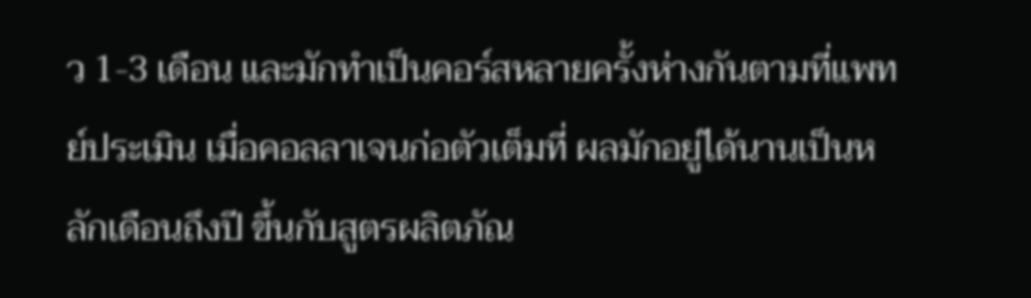ว 1-3 เดือน และมักทำเป็นคอร์สหลายครั้งห่างกันตามที่แพทย์ประเมิน เมื่อคอลลาเจนก่อตัวเต็มที่ ผลมักอยู่ได้นานเป็นหลักเดือนถึงปี ขึ้นกับสูตรผลิตภัณ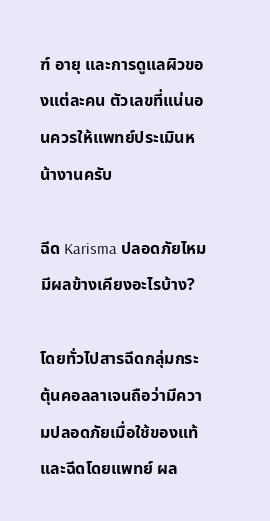ฑ์ อายุ และการดูแลผิวของแต่ละคน ตัวเลขที่แน่นอนควรให้แพทย์ประเมินหน้างานครับ

ฉีด Karisma ปลอดภัยไหม มีผลข้างเคียงอะไรบ้าง?

โดยทั่วไปสารฉีดกลุ่มกระตุ้นคอลลาเจนถือว่ามีความปลอดภัยเมื่อใช้ของแท้และฉีดโดยแพทย์ ผล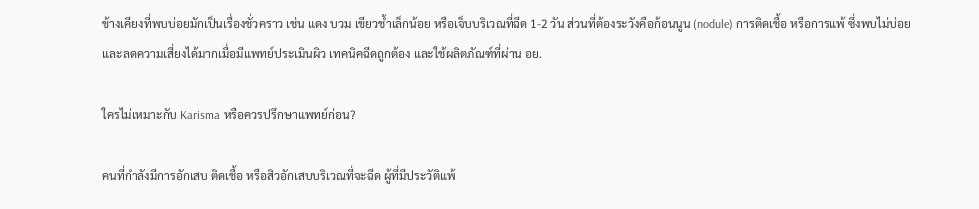ข้างเคียงที่พบบ่อยมักเป็นเรื่องชั่วคราว เช่น แดง บวม เขียวช้ำเล็กน้อย หรือเจ็บบริเวณที่ฉีด 1-2 วัน ส่วนที่ต้องระวังคือก้อนนูน (nodule) การติดเชื้อ หรือการแพ้ ซึ่งพบไม่บ่อยและลดความเสี่ยงได้มากเมื่อมีแพทย์ประเมินผิว เทคนิคฉีดถูกต้อง และใช้ผลิตภัณฑ์ที่ผ่าน อย.

ใครไม่เหมาะกับ Karisma หรือควรปรึกษาแพทย์ก่อน?

คนที่กำลังมีการอักเสบ ติดเชื้อ หรือสิวอักเสบบริเวณที่จะฉีด ผู้ที่มีประวัติแพ้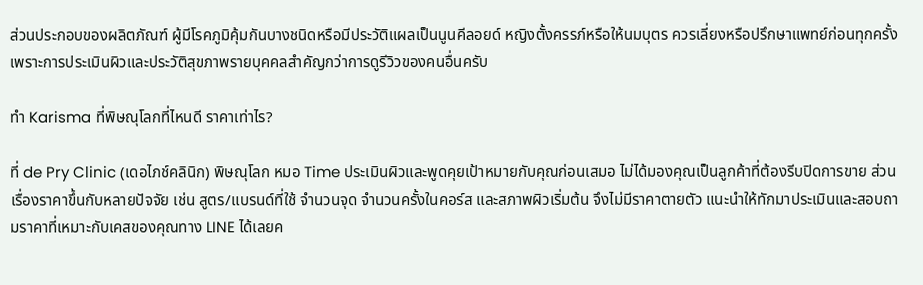ส่วนประกอบของผลิตภัณฑ์ ผู้มีโรคภูมิคุ้มกันบางชนิดหรือมีประวัติแผลเป็นนูนคีลอยด์ หญิงตั้งครรภ์หรือให้นมบุตร ควรเลี่ยงหรือปรึกษาแพทย์ก่อนทุกครั้ง เพราะการประเมินผิวและประวัติสุขภาพรายบุคคลสำคัญกว่าการดูรีวิวของคนอื่นครับ

ทำ Karisma ที่พิษณุโลกที่ไหนดี ราคาเท่าไร?

ที่ de Pry Clinic (เดอไภช์คลินิก) พิษณุโลก หมอ Time ประเมินผิวและพูดคุยเป้าหมายกับคุณก่อนเสมอ ไม่ได้มองคุณเป็นลูกค้าที่ต้องรีบปิดการขาย ส่วนเรื่องราคาขึ้นกับหลายปัจจัย เช่น สูตร/แบรนด์ที่ใช้ จำนวนจุด จำนวนครั้งในคอร์ส และสภาพผิวเริ่มต้น จึงไม่มีราคาตายตัว แนะนำให้ทักมาประเมินและสอบถามราคาที่เหมาะกับเคสของคุณทาง LINE ได้เลยค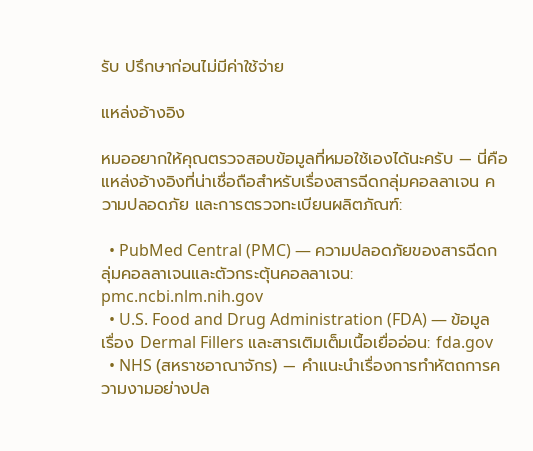รับ ปรึกษาก่อนไม่มีค่าใช้จ่าย

แหล่งอ้างอิง

หมออยากให้คุณตรวจสอบข้อมูลที่หมอใช้เองได้นะครับ — นี่คือแหล่งอ้างอิงที่น่าเชื่อถือสำหรับเรื่องสารฉีดกลุ่มคอลลาเจน ความปลอดภัย และการตรวจทะเบียนผลิตภัณฑ์:

  • PubMed Central (PMC) — ความปลอดภัยของสารฉีดกลุ่มคอลลาเจนและตัวกระตุ้นคอลลาเจน: pmc.ncbi.nlm.nih.gov
  • U.S. Food and Drug Administration (FDA) — ข้อมูลเรื่อง Dermal Fillers และสารเติมเต็มเนื้อเยื่ออ่อน: fda.gov
  • NHS (สหราชอาณาจักร) — คำแนะนำเรื่องการทำหัตถการความงามอย่างปล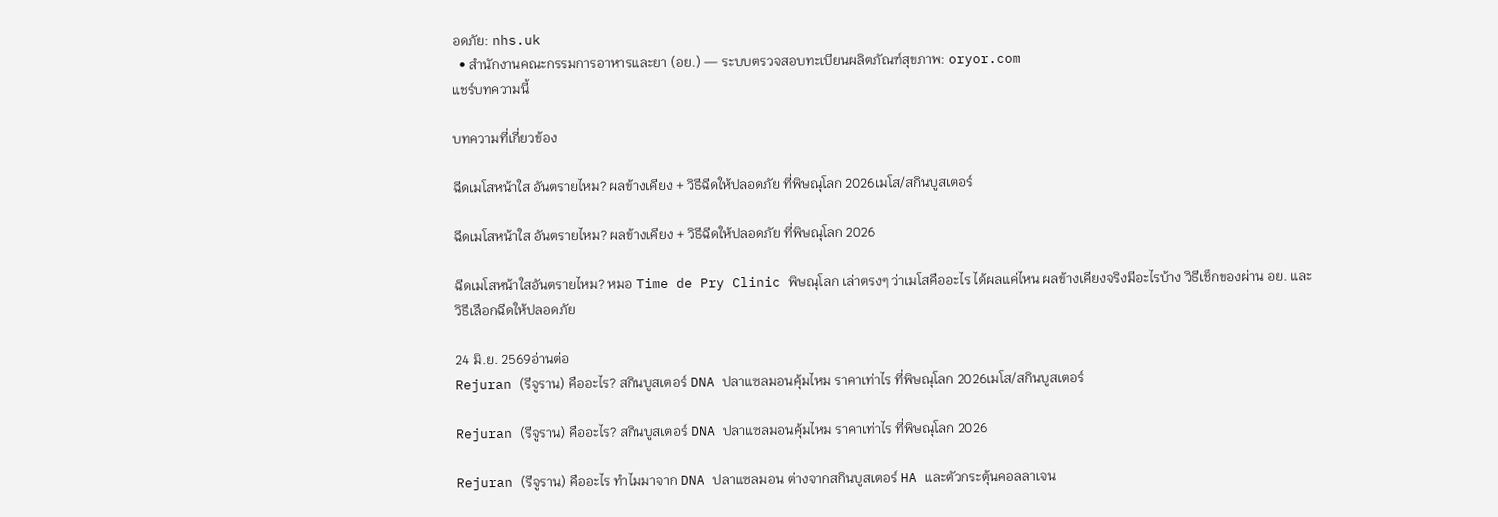อดภัย: nhs.uk
  • สำนักงานคณะกรรมการอาหารและยา (อย.) — ระบบตรวจสอบทะเบียนผลิตภัณฑ์สุขภาพ: oryor.com
แชร์บทความนี้

บทความที่เกี่ยวข้อง

ฉีดเมโสหน้าใส อันตรายไหม? ผลข้างเคียง + วิธีฉีดให้ปลอดภัย ที่พิษณุโลก 2026เมโส/สกินบูสเตอร์

ฉีดเมโสหน้าใส อันตรายไหม? ผลข้างเคียง + วิธีฉีดให้ปลอดภัย ที่พิษณุโลก 2026

ฉีดเมโสหน้าใสอันตรายไหม? หมอ Time de Pry Clinic พิษณุโลก เล่าตรงๆ ว่าเมโสคืออะไร ได้ผลแค่ไหน ผลข้างเคียงจริงมีอะไรบ้าง วิธีเช็กของผ่าน อย. และวิธีเลือกฉีดให้ปลอดภัย

24 มิ.ย. 2569อ่านต่อ
Rejuran (รีจูราน) คืออะไร? สกินบูสเตอร์ DNA ปลาแซลมอนคุ้มไหม ราคาเท่าไร ที่พิษณุโลก 2026เมโส/สกินบูสเตอร์

Rejuran (รีจูราน) คืออะไร? สกินบูสเตอร์ DNA ปลาแซลมอนคุ้มไหม ราคาเท่าไร ที่พิษณุโลก 2026

Rejuran (รีจูราน) คืออะไร ทำไมมาจาก DNA ปลาแซลมอน ต่างจากสกินบูสเตอร์ HA และตัวกระตุ้นคอลลาเจน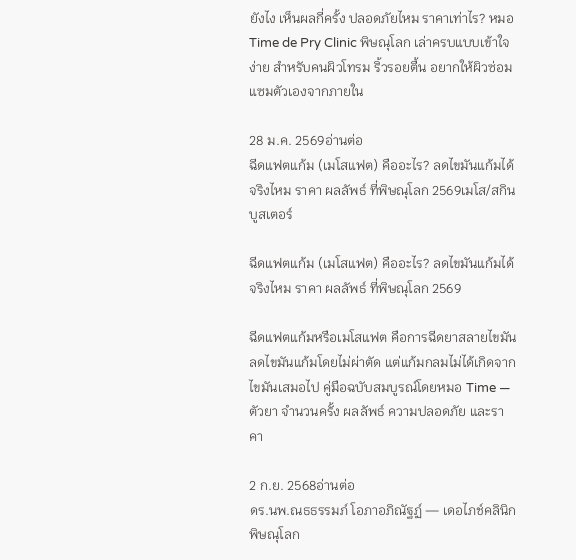ยังไง เห็นผลกี่ครั้ง ปลอดภัยไหม ราคาเท่าไร? หมอ Time de Pry Clinic พิษณุโลก เล่าครบแบบเข้าใจง่าย สำหรับคนผิวโทรม ริ้วรอยตื้น อยากให้ผิวซ่อมแซมตัวเองจากภายใน

28 ม.ค. 2569อ่านต่อ
ฉีดแฟตแก้ม (เมโสแฟต) คืออะไร? ลดไขมันแก้มได้จริงไหม ราคา ผลลัพธ์ ที่พิษณุโลก 2569เมโส/สกินบูสเตอร์

ฉีดแฟตแก้ม (เมโสแฟต) คืออะไร? ลดไขมันแก้มได้จริงไหม ราคา ผลลัพธ์ ที่พิษณุโลก 2569

ฉีดแฟตแก้มหรือเมโสแฟต คือการฉีดยาสลายไขมันลดไขมันแก้มโดยไม่ผ่าตัด แต่แก้มกลมไม่ได้เกิดจากไขมันเสมอไป คู่มือฉบับสมบูรณ์โดยหมอ Time — ตัวยา จำนวนครั้ง ผลลัพธ์ ความปลอดภัย และราคา

2 ก.ย. 2568อ่านต่อ
ดร.นพ.ณธธรรมภ์ โอภาอภิณัฐฏ์ — เดอไภช์คลินิก พิษณุโลก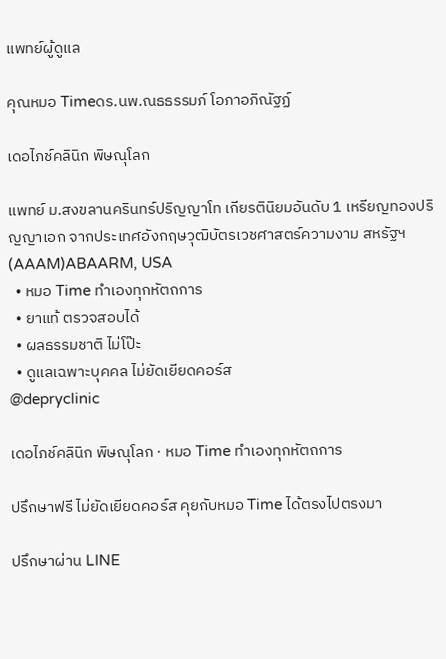แพทย์ผู้ดูแล

คุณหมอ Timeดร.นพ.ณธธรรมภ์ โอภาอภิณัฐฏ์

เดอไภช์คลินิก พิษณุโลก

แพทย์ ม.สงขลานครินทร์ปริญญาโท เกียรตินิยมอันดับ 1 เหรียญทองปริญญาเอก จากประเทศอังกฤษวุฒิบัตรเวชศาสตร์ความงาม สหรัฐฯ (AAAM)ABAARM, USA
  • หมอ Time ทำเองทุกหัตถการ
  • ยาแท้ ตรวจสอบได้
  • ผลธรรมชาติ ไม่โป๊ะ
  • ดูแลเฉพาะบุคคล ไม่ยัดเยียดคอร์ส
@depryclinic

เดอไภช์คลินิก พิษณุโลก · หมอ Time ทำเองทุกหัตถการ

ปรึกษาฟรี ไม่ยัดเยียดคอร์ส คุยกับหมอ Time ได้ตรงไปตรงมา

ปรึกษาผ่าน LINE